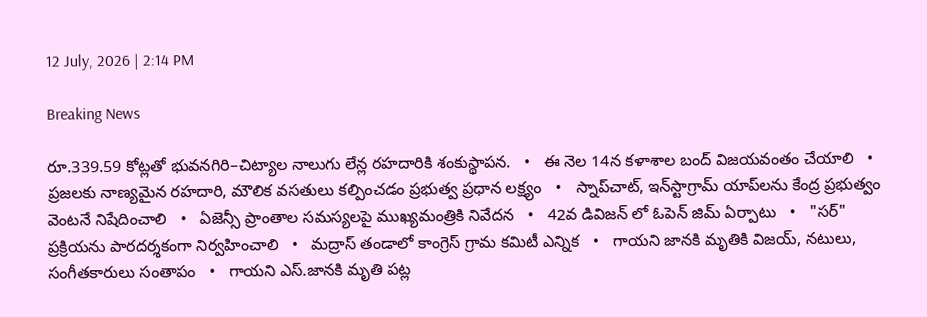12 July, 2026 | 2:14 PM

Breaking News

రూ.339.59 కోట్లతో భువనగిరి–చిట్యాల నాలుగు లేన్ల రహదారికి శంకుస్థాపన.   •   ఈ నెల 14న కళాశాల బంద్ విజయవంతం చేయాలి   •   ప్రజలకు నాణ్యమైన రహదారి, మౌలిక వసతులు కల్పించడం ప్రభుత్వ ప్రధాన లక్ష్యం   •   స్నాప్‌చాట్, ఇన్‌స్టాగ్రామ్ యాప్‌లను కేంద్ర ప్రభుత్వం వెంటనే నిషేదించాలి   •   ఏజెన్సీ ప్రాంతాల సమస్యలపై ముఖ్యమంత్రికి నివేదన   •   42వ డివిజన్‌ లో ఓపెన్ జిమ్ ఏర్పాటు   •   "సర్" ప్రక్రియను పారదర్శకంగా నిర్వహించాలి   •   మద్రాస్ తండాలో కాంగ్రెస్ గ్రామ కమిటీ ఎన్నిక   •   గాయని జానకి మృతికి విజయ్, నటులు, సంగీతకారులు సంతాపం   •   గాయని ఎస్.జానకి మృతి పట్ల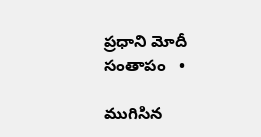ప్రధాని మోదీ సంతాపం   •

ముగిసిన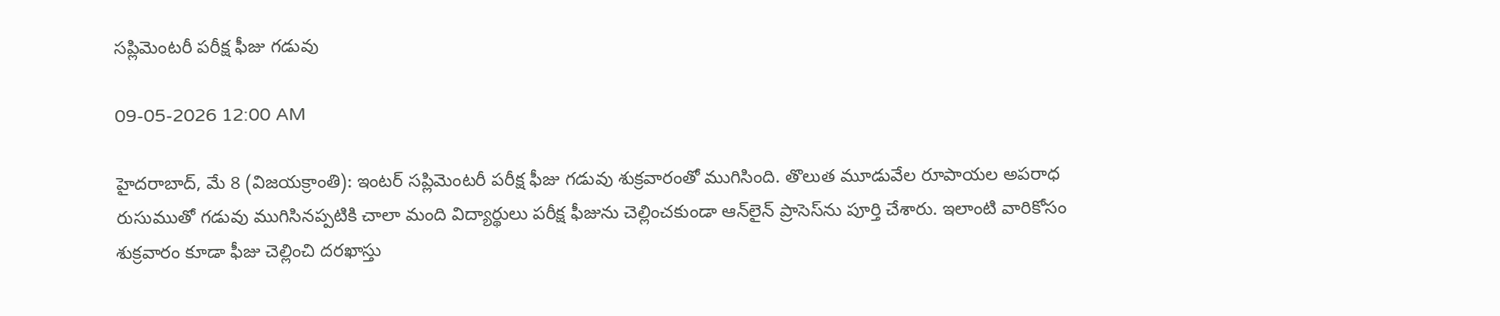సప్లిమెంటరీ పరీక్ష ఫీజు గడువు

09-05-2026 12:00 AM

హైదరాబాద్, మే 8 (విజయక్రాంతి): ఇంటర్ సప్లిమెంటరీ పరీక్ష ఫీజు గడువు శుక్రవారంతో ముగిసింది. తొలుత మూడువేల రూపాయల అపరాధ రుసుముతో గడువు ముగిసినప్పటికి చాలా మంది విద్యార్థులు పరీక్ష ఫీజును చెల్లించకుండా ఆన్‌లైన్ ప్రాసెస్‌ను పూర్తి చేశారు. ఇలాంటి వారికోసం శుక్రవారం కూడా ఫీజు చెల్లించి దరఖాస్తు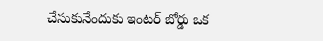చేసుకునేందుకు ఇంటర్ బోర్డు ఒక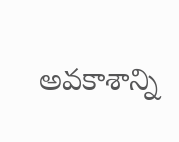అవకాశాన్ని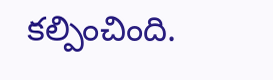కల్పించింది.